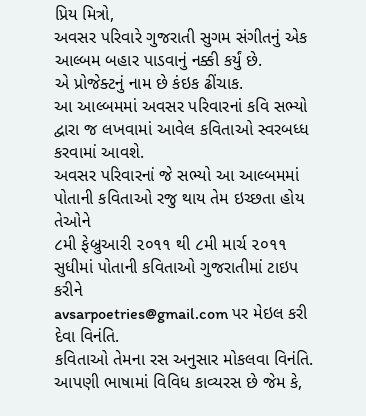પ્રિય મિત્રો,
અવસર પરિવારે ગુજરાતી સુગમ સંગીતનું એક આલ્બમ બહાર પાડવાનું નક્કી કર્યું છે.
એ પ્રોજેક્ટનું નામ છે કંઇક ઢીંચાક.
આ આલ્બમમાં અવસર પરિવારનાં કવિ સભ્યો દ્વારા જ લખવામાં આવેલ કવિતાઓ સ્વરબધ્ધ કરવામાં આવશે.
અવસર પરિવારનાં જે સભ્યો આ આલ્બમમાં પોતાની કવિતાઓ રજુ થાય તેમ ઇચ્છતા હોય તેઓને
૮મી ફેબ્રુઆરી ૨૦૧૧ થી ૮મી માર્ચ ૨૦૧૧ સુધીમાં પોતાની કવિતાઓ ગુજરાતીમાં ટાઇપ કરીને
avsarpoetries@gmail.com પર મેઇલ કરી દેવા વિનંતિ.
કવિતાઓ તેમના રસ અનુસાર મોકલવા વિનંતિ. આપણી ભાષામાં વિવિધ કાવ્યરસ છે જેમ કે,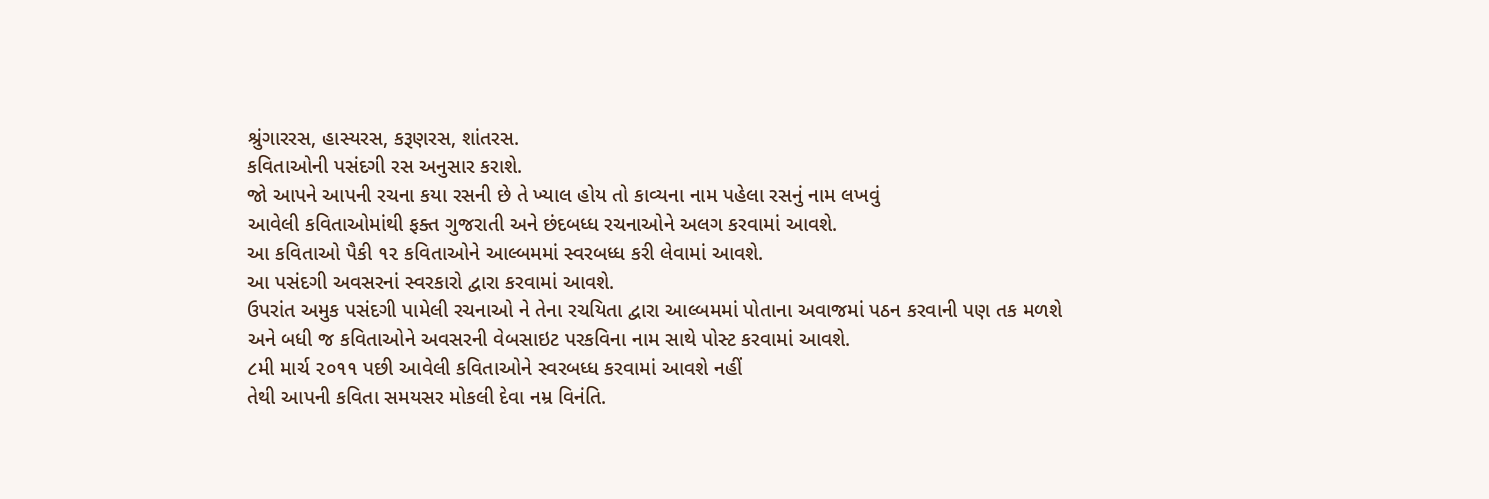શ્રુંગારરસ, હાસ્યરસ, કરૂણરસ, શાંતરસ.
કવિતાઓની પસંદગી રસ અનુસાર કરાશે.
જો આપને આપની રચના કયા રસની છે તે ખ્યાલ હોય તો કાવ્યના નામ પહેલા રસનું નામ લખવું
આવેલી કવિતાઓમાંથી ફક્ત ગુજરાતી અને છંદબધ્ધ રચનાઓને અલગ કરવામાં આવશે.
આ કવિતાઓ પૈકી ૧૨ કવિતાઓને આલ્બમમાં સ્વરબધ્ધ કરી લેવામાં આવશે.
આ પસંદગી અવસરનાં સ્વરકારો દ્વારા કરવામાં આવશે.
ઉપરાંત અમુક પસંદગી પામેલી રચનાઓ ને તેના રચયિતા દ્વારા આલ્બમમાં પોતાના અવાજમાં પઠન કરવાની પણ તક મળશે
અને બધી જ કવિતાઓને અવસરની વેબસાઇટ પરકવિના નામ સાથે પોસ્ટ કરવામાં આવશે.
૮મી માર્ચ ૨૦૧૧ પછી આવેલી કવિતાઓને સ્વરબધ્ધ કરવામાં આવશે નહીં
તેથી આપની કવિતા સમયસર મોકલી દેવા નમ્ર વિનંતિ.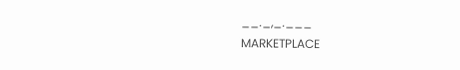__._,_.___
MARKETPLACE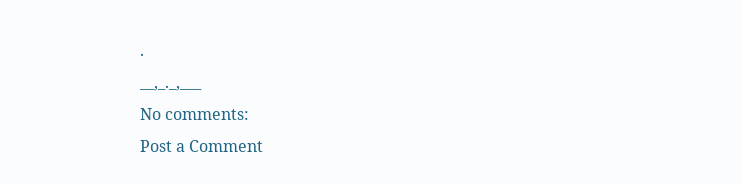.
__,_._,___
No comments:
Post a Comment